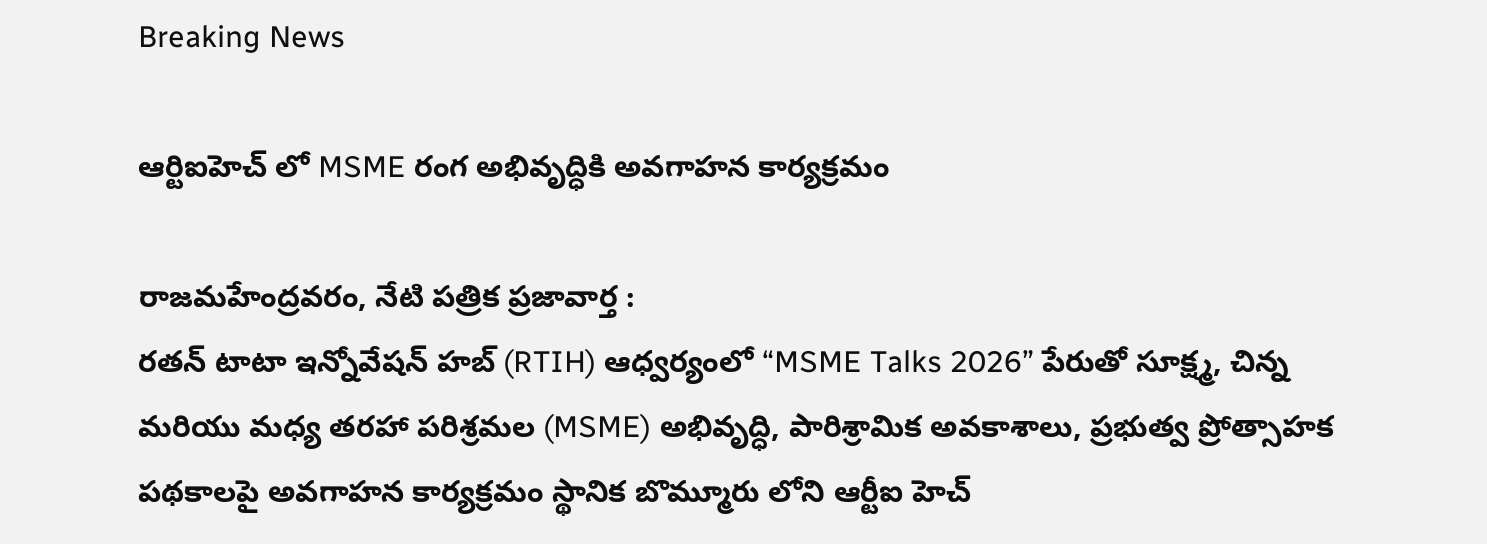Breaking News

ఆర్టిఐహెచ్ లో MSME రంగ అభివృద్ధికి అవగాహన కార్యక్రమం

రాజమహేంద్రవరం, నేటి పత్రిక ప్రజావార్త :
రతన్ టాటా ఇన్నోవేషన్ హబ్ (RTIH) ఆధ్వర్యంలో “MSME Talks 2026” పేరుతో సూక్ష్మ, చిన్న మరియు మధ్య తరహా పరిశ్రమల (MSME) అభివృద్ధి, పారిశ్రామిక అవకాశాలు, ప్రభుత్వ ప్రోత్సాహక పథకాలపై అవగాహన కార్యక్రమం స్థానిక బొమ్మూరు లోని ఆర్టీఐ హెచ్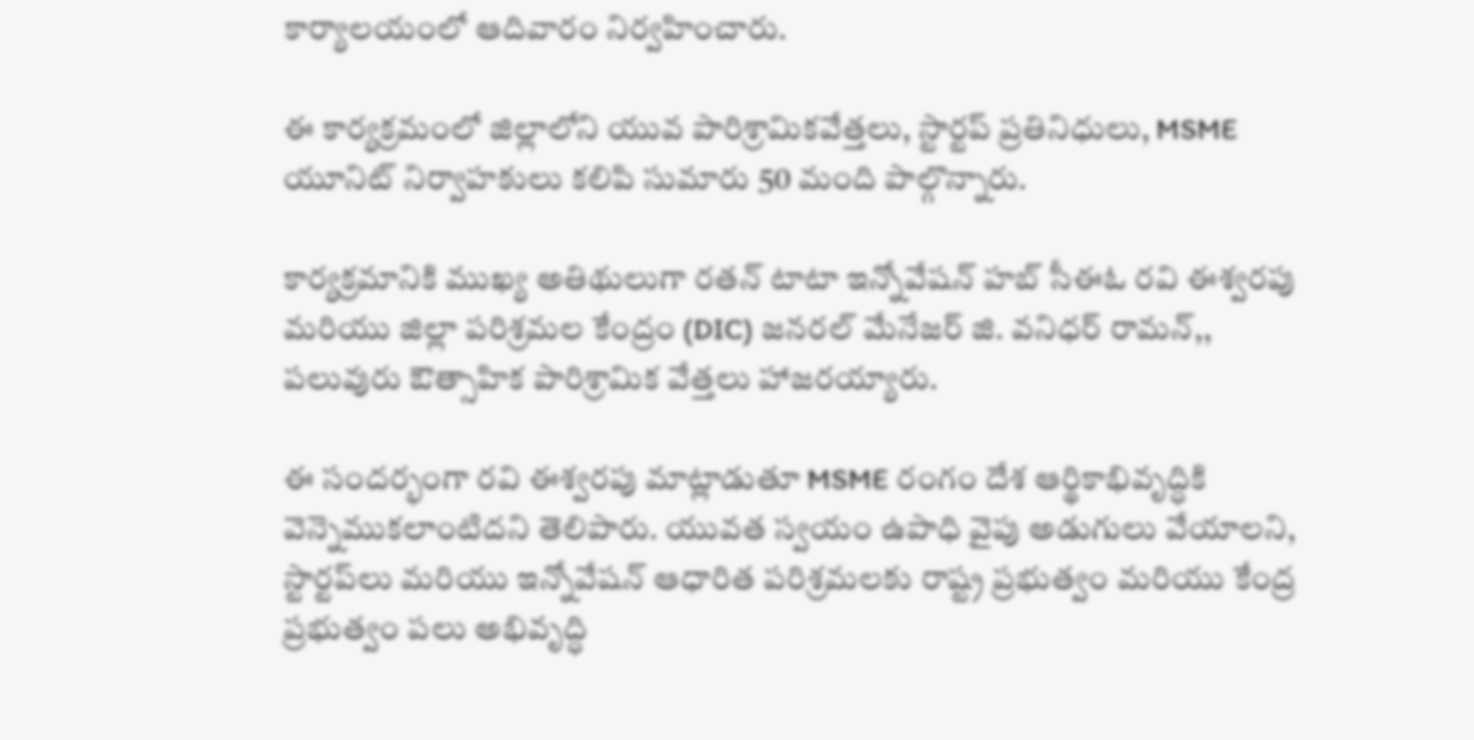కార్యాలయంలో ఆదివారం నిర్వహించారు.

ఈ కార్యక్రమంలో జిల్లాలోని యువ పారిశ్రామికవేత్తలు, స్టార్టప్ ప్రతినిధులు, MSME యూనిట్ నిర్వాహకులు కలిపి సుమారు 50 మంది పాల్గొన్నారు.

కార్యక్రమానికి ముఖ్య అతిథులుగా రతన్ టాటా ఇన్నోవేషన్ హబ్ సీఈఓ రవి ఈశ్వరపు మరియు జిల్లా పరిశ్రమల కేంద్రం (DIC) జనరల్ మేనేజర్ జి. వనిధర్ రామన్,, పలువురు ఔత్సాహిక పారిశ్రామిక వేత్తలు హాజరయ్యారు.

ఈ సందర్భంగా రవి ఈశ్వరపు మాట్లాడుతూ MSME రంగం దేశ ఆర్థికాభివృద్ధికి వెన్నెముకలాంటిదని తెలిపారు. యువత స్వయం ఉపాధి వైపు అడుగులు వేయాలని, స్టార్టప్‌లు మరియు ఇన్నోవేషన్ ఆధారిత పరిశ్రమలకు రాష్ట్ర ప్రభుత్వం మరియు కేంద్ర ప్రభుత్వం పలు అభివృద్ధి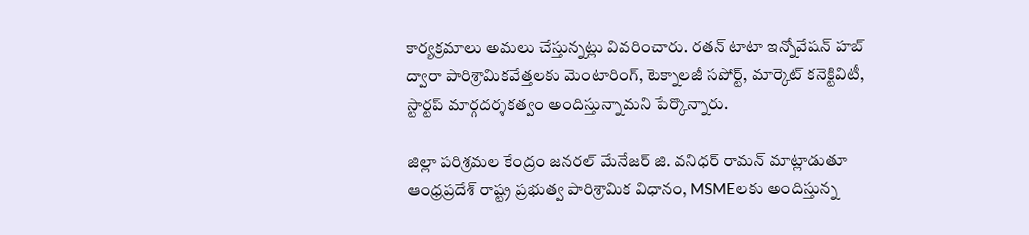కార్యక్రమాలు అమలు చేస్తున్నట్లు వివరించారు. రతన్ టాటా ఇన్నోవేషన్ హబ్ ద్వారా పారిశ్రామికవేత్తలకు మెంటారింగ్, టెక్నాలజీ సపోర్ట్, మార్కెట్ కనెక్టివిటీ, స్టార్టప్ మార్గదర్శకత్వం అందిస్తున్నామని పేర్కొన్నారు.

జిల్లా పరిశ్రమల కేంద్రం జనరల్ మేనేజర్ జి. వనిధర్ రామన్ మాట్లాడుతూ ఆంధ్రప్రదేశ్ రాష్ట్ర ప్రభుత్వ పారిశ్రామిక విధానం, MSMEలకు అందిస్తున్న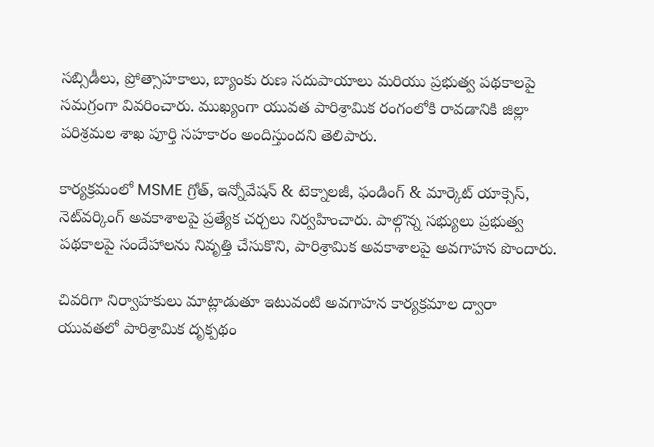సబ్సిడీలు, ప్రోత్సాహకాలు, బ్యాంకు రుణ సదుపాయాలు మరియు ప్రభుత్వ పథకాలపై సమగ్రంగా వివరించారు. ముఖ్యంగా యువత పారిశ్రామిక రంగంలోకి రావడానికి జిల్లా పరిశ్రమల శాఖ పూర్తి సహకారం అందిస్తుందని తెలిపారు.

కార్యక్రమంలో MSME గ్రోత్, ఇన్నోవేషన్ & టెక్నాలజీ, ఫండింగ్ & మార్కెట్ యాక్సెస్, నెట్‌వర్కింగ్ అవకాశాలపై ప్రత్యేక చర్చలు నిర్వహించారు. పాల్గొన్న సభ్యులు ప్రభుత్వ పథకాలపై సందేహాలను నివృత్తి చేసుకొని, పారిశ్రామిక అవకాశాలపై అవగాహన పొందారు.

చివరిగా నిర్వాహకులు మాట్లాడుతూ ఇటువంటి అవగాహన కార్యక్రమాల ద్వారా యువతలో పారిశ్రామిక దృక్పథం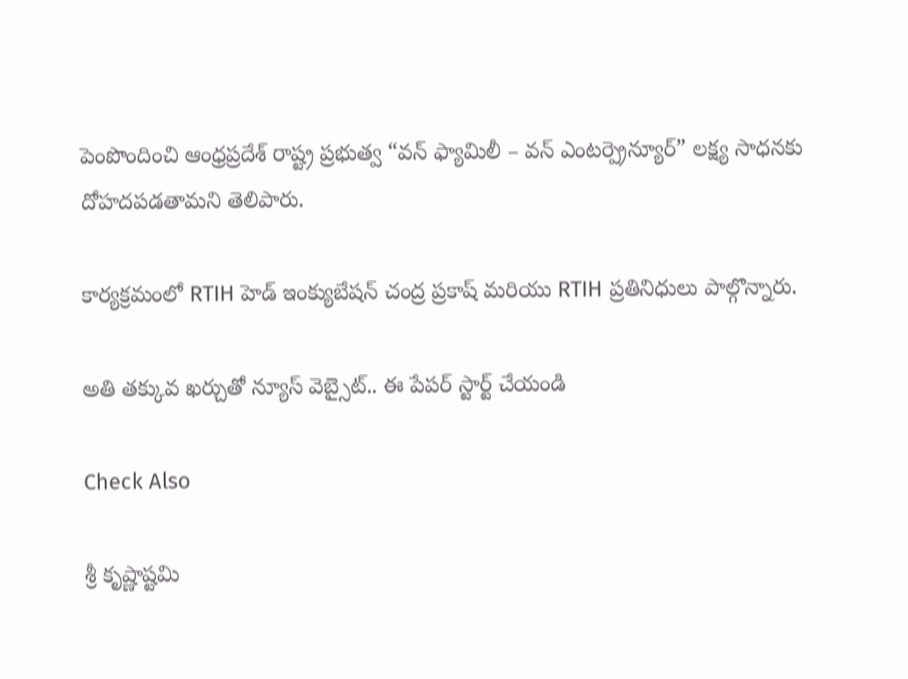పెంపొందించి ఆంధ్రప్రదేశ్ రాష్ట్ర ప్రభుత్వ “వన్ ఫ్యామిలీ – వన్ ఎంటర్ప్రెన్యూర్” లక్ష్య సాధనకు దోహదపడతామని తెలిపారు.

కార్యక్రమంలో RTIH హెడ్ ఇంక్యుబేషన్ చంద్ర ప్రకాష్ మరియు RTIH ప్రతినిధులు పాల్గొన్నారు.

అతి తక్కువ ఖర్చుతో న్యూస్ వెబ్సైట్.. ఈ పేపర్ స్టార్ట్ చేయండి

Check Also

శ్రీ కృష్ణాష్టమి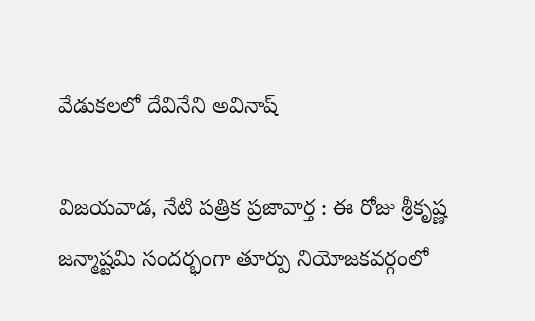వేడుకలలో దేవినేని అవినాష్

విజయవాడ, నేటి పత్రిక ప్రజావార్త : ఈ రోజు శ్రీకృష్ణ జన్మాష్టమి సందర్భంగా తూర్పు నియోజకవర్గంలో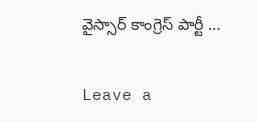వైస్సార్ కాంగ్రెస్ పార్టీ …

Leave a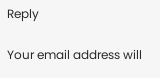Reply

Your email address will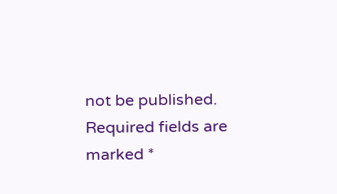not be published. Required fields are marked *